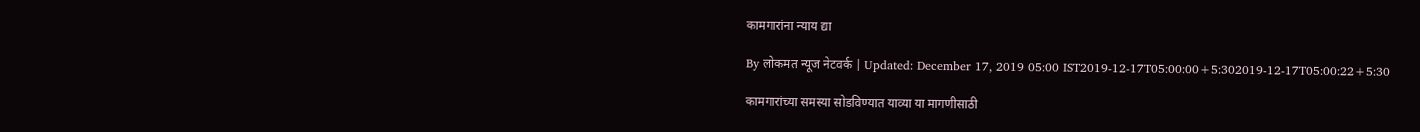कामगारांना न्याय द्या

By लोकमत न्यूज नेटवर्क | Updated: December 17, 2019 05:00 IST2019-12-17T05:00:00+5:302019-12-17T05:00:22+5:30

कामगारांच्या समस्या सोडविण्यात याव्या या मागणीसाठी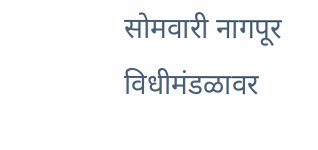सोमवारी नागपूर विधीमंडळावर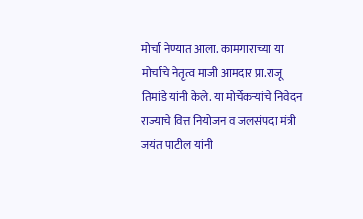मोर्चा नेण्यात आला. कामगाराच्या या मोर्चाचे नेतृत्व माजी आमदार प्रा.राजू तिमांडे यांनी केले. या मोर्चेकऱ्यांचे निवेदन राज्याचे वित्त नियोजन व जलसंपदा मंत्री जयंत पाटील यांनी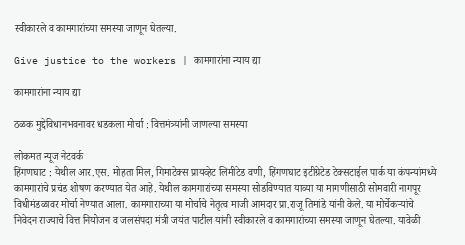स्वीकारले व कामगारांच्या समस्या जाणून घेतल्या.

Give justice to the workers | कामगारांना न्याय द्या

कामगारांना न्याय द्या

ठळक मुद्देविधानभवनावर धडकला मोर्चा : वित्तमंत्र्यांनी जाणल्या समस्या

लोकमत न्यूज नेटवर्क
हिंगणघाट : येथील आर.एस. मोहता मिल, गिमाटेक्स प्रायव्हेट लिमीटेड वणी, हिंगणघाट इटीग्रेटेड टेक्सटाईल पार्क या कंपन्यांमध्ये कामगारांचे प्रचंड शोषण करण्यात येत आहे. येथील कामगारांच्या समस्या सोडविण्यात याव्या या मागणीसाठी सोमवारी नागपूर विधीमंडळावर मोर्चा नेण्यात आला. कामगाराच्या या मोर्चाचे नेतृत्व माजी आमदार प्रा.राजू तिमांडे यांनी केले. या मोर्चेकऱ्यांचे निवेदन राज्याचे वित्त नियोजन व जलसंपदा मंत्री जयंत पाटील यांनी स्वीकारले व कामगारांच्या समस्या जाणून घेतल्या. यावेळी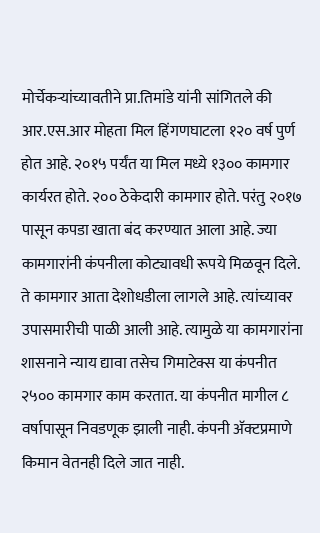मोर्चेकऱ्यांच्यावतीने प्रा.तिमांडे यांनी सांगितले की आर.एस.आर मोहता मिल हिंगणघाटला १२० वर्ष पुर्ण होत आहे. २०१५ पर्यंत या मिल मध्ये १३०० कामगार कार्यरत होते. २०० ठेकेदारी कामगार होते. परंतु २०१७ पासून कपडा खाता बंद करण्यात आला आहे. ज्या कामगारांनी कंपनीला कोट्यावधी रूपये मिळवून दिले. ते कामगार आता देशोधडीला लागले आहे. त्यांच्यावर उपासमारीची पाळी आली आहे. त्यामुळे या कामगारांना शासनाने न्याय द्यावा तसेच गिमाटेक्स या कंपनीत २५०० कामगार काम करतात. या कंपनीत मागील ८ वर्षापासून निवडणूक झाली नाही. कंपनी अ‍ॅक्टप्रमाणे किमान वेतनही दिले जात नाही.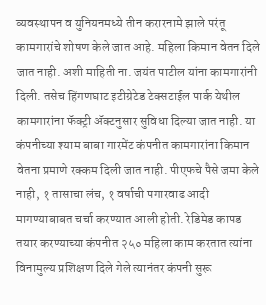व्यवस्थापन व युनियनमध्ये तीन करारनामे झाले परंतू कामगारांचे शोषण केले जात आहे. महिला किमान वेतन दिले जात नाही. अशी माहिती ना. जयंत पाटील यांना कामगारांनी दिली. तसेच हिंगणघाट इटीग्रेटेड टेक्सटाईल पार्क येथील कामगारांना फॅक्ट्री अ‍ॅक्टनुसार सुविधा दिल्या जात नाही. या कंपनीच्या श्याम बाबा गारमेंट कंपनीत कामगारांना किमान वेतना प्रमाणे रक्कम दिली जात नाही. पीएफचे पैसे जमा केले नाही, १ तासाचा लंच, १ वर्षाची पगारवाढ आदी मागण्याबाबत चर्चा करण्यात आली होती. रेडिमेड कापड तयार करण्याच्या कंपनीत २५० महिला काम करतात त्यांना विनामुल्य प्रशिक्षण दिले गेले त्यानंतर कंपनी सुरू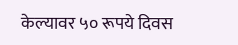केल्यावर ५० रूपये दिवस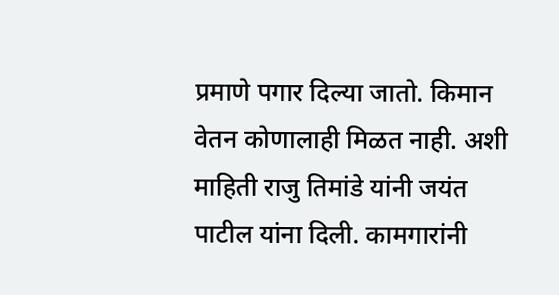प्रमाणे पगार दिल्या जातो. किमान वेतन कोणालाही मिळत नाही. अशी माहिती राजु तिमांडे यांनी जयंत पाटील यांना दिली. कामगारांनी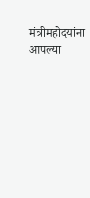मंत्रीमहोदयांना आपल्या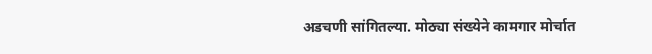अडचणी सांगितल्या. मोठ्या संख्येने कामगार मोर्चात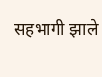सहभागी झाले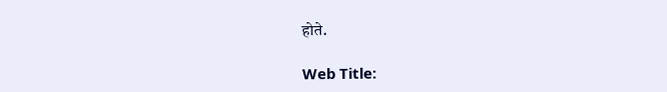होते.

Web Title: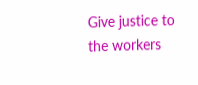Give justice to the workers